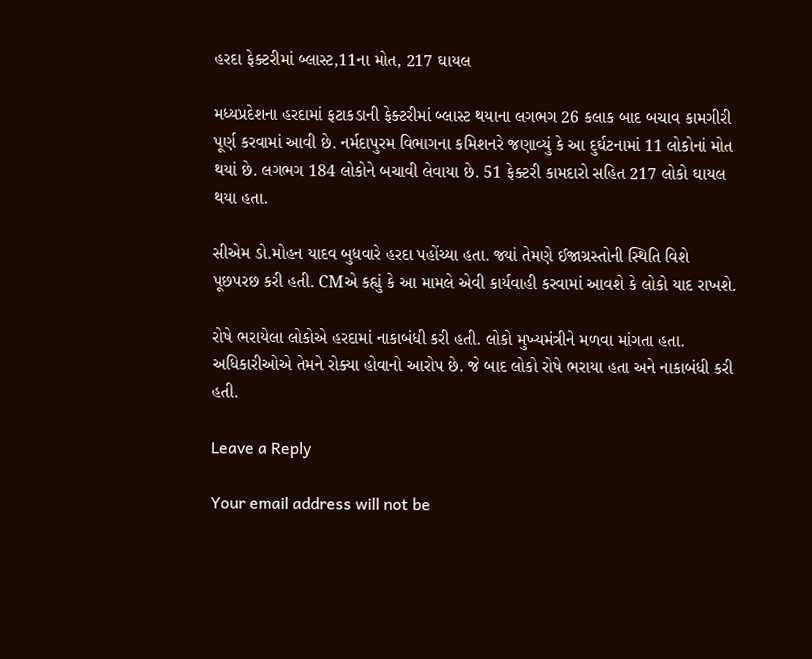હરદા ફેક્ટરીમાં બ્લાસ્ટ,11ના મોત, 217 ઘાયલ

મધ્યપ્રદેશના હરદામાં ફટાકડાની ફેક્ટરીમાં બ્લાસ્ટ થયાના લગભગ 26 કલાક બાદ બચાવ કામગીરી પૂર્ણ કરવામાં આવી છે. નર્મદાપુરમ વિભાગના કમિશનરે જણાવ્યું કે આ દુર્ઘટનામાં 11 લોકોનાં મોત થયાં છે. લગભગ 184 લોકોને બચાવી લેવાયા છે. 51 ફેક્ટરી કામદારો સહિત 217 લોકો ઘાયલ થયા હતા.

સીએમ ડો.મોહન યાદવ બુધવારે હરદા પહોંચ્યા હતા. જ્યાં તેમણે ઈજાગ્રસ્તોની સ્થિતિ વિશે પૂછપરછ કરી હતી. CMએ કહ્યું કે આ મામલે એવી કાર્યવાહી કરવામાં આવશે કે લોકો યાદ રાખશે.

રોષે ભરાયેલા લોકોએ હરદામાં નાકાબંધી કરી હતી. લોકો મુખ્યમંત્રીને મળવા માંગતા હતા. અધિકારીઓએ તેમને રોક્યા હોવાનો આરોપ છે. જે બાદ લોકો રોષે ભરાયા હતા અને નાકાબંધી કરી હતી.

Leave a Reply

Your email address will not be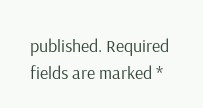published. Required fields are marked *